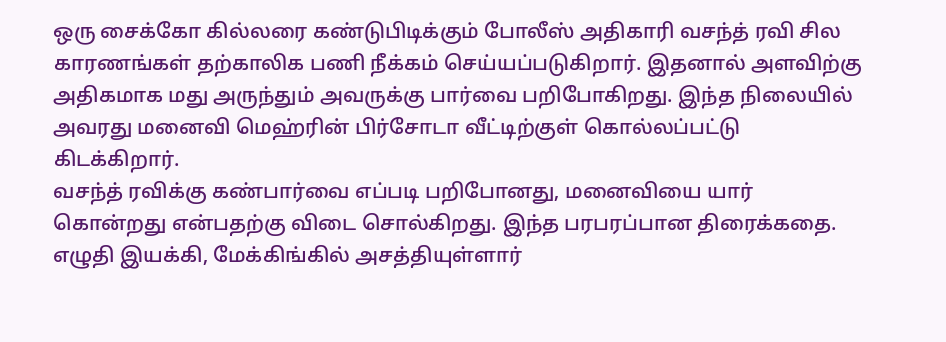ஒரு சைக்கோ கில்லரை கண்டுபிடிக்கும் போலீஸ் அதிகாரி வசந்த் ரவி சில காரணங்கள் தற்காலிக பணி நீக்கம் செய்யப்படுகிறார். இதனால் அளவிற்கு அதிகமாக மது அருந்தும் அவருக்கு பார்வை பறிபோகிறது. இந்த நிலையில் அவரது மனைவி மெஹ்ரின் பிர்சோடா வீட்டிற்குள் கொல்லப்பட்டு கிடக்கிறார்.
வசந்த் ரவிக்கு கண்பார்வை எப்படி பறிபோனது, மனைவியை யார் கொன்றது என்பதற்கு விடை சொல்கிறது. இந்த பரபரப்பான திரைக்கதை. எழுதி இயக்கி, மேக்கிங்கில் அசத்தியுள்ளார்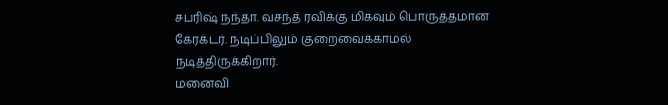சபரிஷ் நந்தா. வசந்த் ரவிக்கு மிகவும் பொருத்தமான கேரக்டர். நடிப்பிலும் குறைவைக்காமல் நடித்திருக்கிறார்.
மனைவி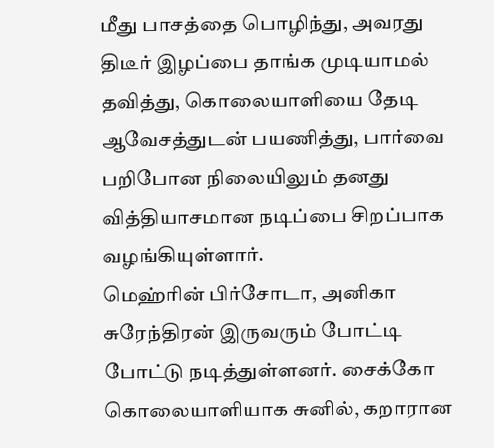மீது பாசத்தை பொழிந்து, அவரது திடீர் இழப்பை தாங்க முடியாமல் தவித்து, கொலையாளியை தேடி ஆவேசத்துடன் பயணித்து, பார்வை பறிபோன நிலையிலும் தனது வித்தியாசமான நடிப்பை சிறப்பாக வழங்கியுள்ளார்.
மெஹ்ரின் பிர்சோடா, அனிகா சுரேந்திரன் இருவரும் போட்டி போட்டு நடித்துள்ளனர். சைக்கோ கொலையாளியாக சுனில், கறாரான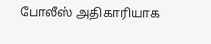போலீஸ் அதிகாரியாக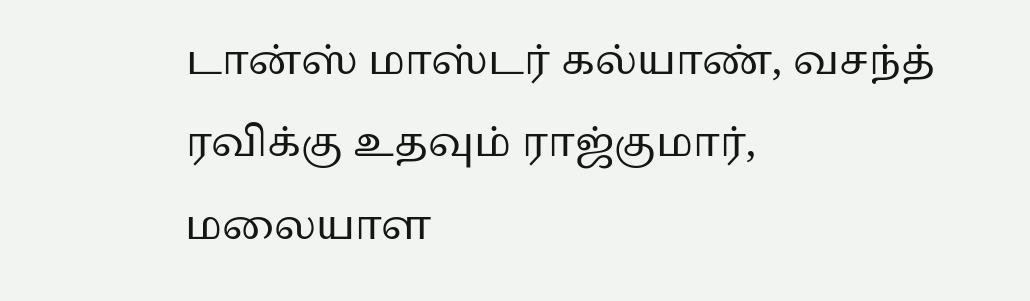டான்ஸ் மாஸ்டர் கல்யாண், வசந்த் ரவிக்கு உதவும் ராஜ்குமார், மலையாள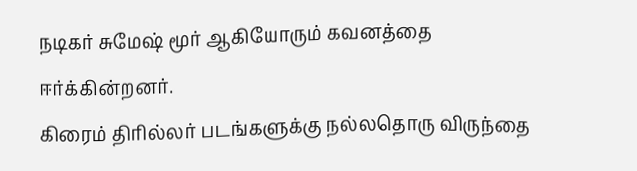நடிகர் சுமேஷ் மூர் ஆகியோரும் கவனத்தை ஈர்க்கின்றனர்.
கிரைம் திரில்லர் படங்களுக்கு நல்லதொரு விருந்தை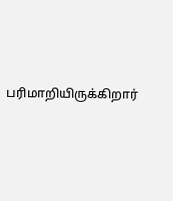பரிமாறியிருக்கிறார்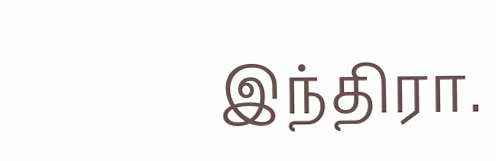இந்திரா.